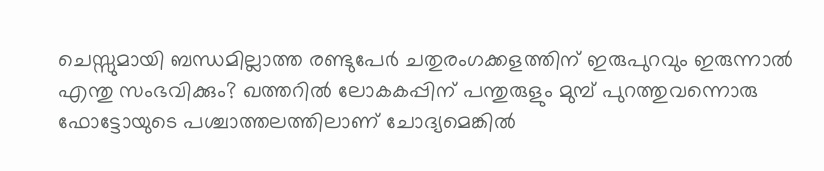ചെസ്സുമായി ബന്ധമില്ലാത്ത രണ്ടുപേര്‍ ചതുരംഗക്കളത്തിന് ഇരുപുറവും ഇരുന്നാല്‍ എന്തു സംഭവിക്കും? ഖത്തറില്‍ ലോകകപ്പിന് പന്തുരുളും മുമ്പ് പുറത്തുവന്നൊരു ഫോട്ടോയുടെ പശ്ചാത്തലത്തിലാണ് ചോദ്യമെങ്കില്‍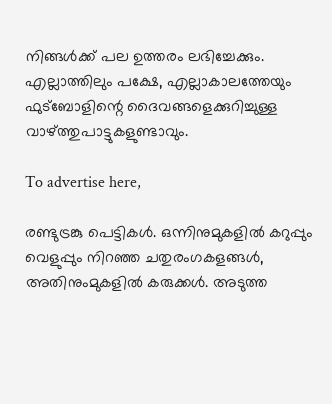നിങ്ങള്‍ക്ക് പല ഉത്തരം ലഭിച്ചേക്കും. എല്ലാത്തിലും പക്ഷേ, എല്ലാകാലത്തേയും ഫുട്‌ബോളിന്റെ ദൈവങ്ങളെക്കുറിച്ചുള്ള വാഴ്ത്തുപാട്ടുകളുണ്ടാവും.

To advertise here,

രണ്ടുട്രങ്കു പെട്ടികള്‍. ഒന്നിനുമുകളില്‍ കറുപ്പും വെളുപ്പും നിറഞ്ഞ ചതുരംഗകളങ്ങള്‍, അതിനുംമുകളില്‍ കരുക്കള്‍. അടുത്ത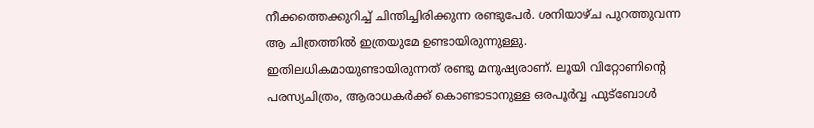നീക്കത്തെക്കുറിച്ച് ചിന്തിച്ചിരിക്കുന്ന രണ്ടുപേര്‍. ശനിയാഴ്ച പുറത്തുവന്ന ആ ചിത്രത്തില്‍ ഇത്രയുമേ ഉണ്ടായിരുന്നുള്ളു. ഇതിലധികമായുണ്ടായിരുന്നത് രണ്ടു മനുഷ്യരാണ്. ലൂയി വിറ്റോണിന്റെ പരസ്യചിത്രം, ആരാധകര്‍ക്ക് കൊണ്ടാടാനുള്ള ഒരപൂര്‍വ്വ ഫുട്‌ബോള്‍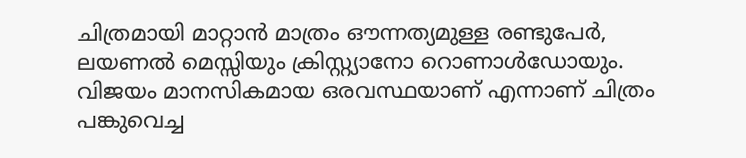ചിത്രമായി മാറ്റാന്‍ മാത്രം ഔന്നത്യമുള്ള രണ്ടുപേര്‍, ലയണല്‍ മെസ്സിയും ക്രിസ്റ്റ്യാനോ റൊണാള്‍ഡോയും. വിജയം മാനസികമായ ഒരവസ്ഥയാണ് എന്നാണ് ചിത്രം പങ്കുവെച്ച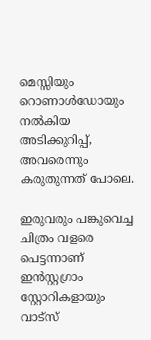മെസ്സിയും റൊണാള്‍ഡോയും നല്‍കിയ അടിക്കുറിപ്പ്, അവരെന്നും കരുതുന്നത് പോലെ.

ഇരുവരും പങ്കുവെച്ച ചിത്രം വളരെ പെട്ടന്നാണ് ഇന്‍സ്റ്റഗ്രാം സ്റ്റോറികളായും വാട്‌സ്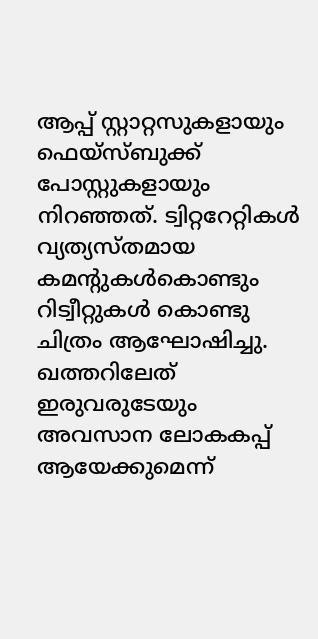ആപ്പ് സ്റ്റാറ്റസുകളായും ഫെയ്സ്ബുക്ക് പോസ്റ്റുകളായും നിറഞ്ഞത്. ട്വിറ്ററേറ്റികള്‍ വ്യത്യസ്തമായ കമന്റുകള്‍കൊണ്ടും റിട്വീറ്റുകള്‍ കൊണ്ടു ചിത്രം ആഘോഷിച്ചു. ഖത്തറിലേത് ഇരുവരുടേയും അവസാന ലോകകപ്പ് ആയേക്കുമെന്ന്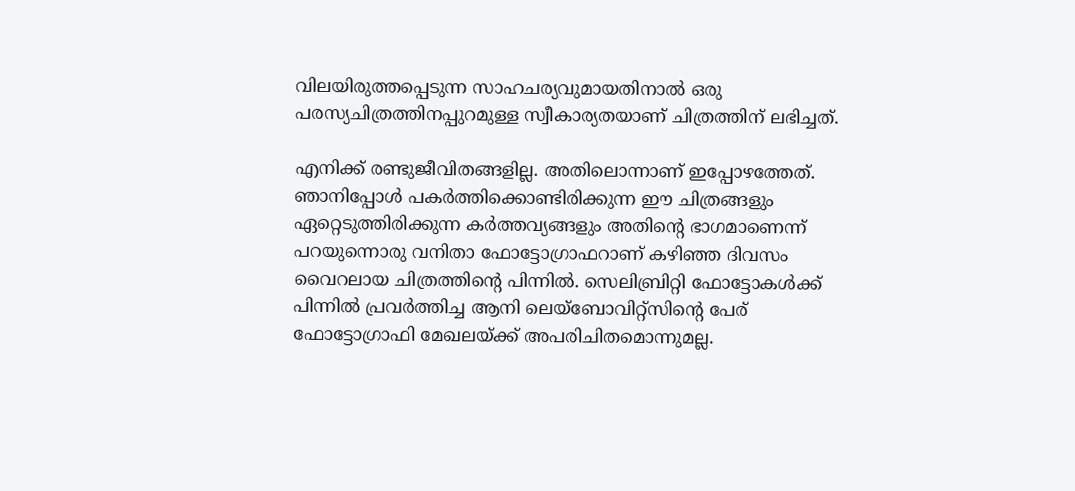വിലയിരുത്തപ്പെടുന്ന സാഹചര്യവുമായതിനാല്‍ ഒരു പരസ്യചിത്രത്തിനപ്പുറമുള്ള സ്വീകാര്യതയാണ് ചിത്രത്തിന് ലഭിച്ചത്.

എനിക്ക് രണ്ടുജീവിതങ്ങളില്ല. അതിലൊന്നാണ് ഇപ്പോഴത്തേത്. ഞാനിപ്പോള്‍ പകര്‍ത്തിക്കൊണ്ടിരിക്കുന്ന ഈ ചിത്രങ്ങളും ഏറ്റെടുത്തിരിക്കുന്ന കര്‍ത്തവ്യങ്ങളും അതിന്റെ ഭാഗമാണെന്ന് പറയുന്നൊരു വനിതാ ഫോട്ടോഗ്രാഫറാണ് കഴിഞ്ഞ ദിവസം വൈറലായ ചിത്രത്തിന്റെ പിന്നില്‍. സെലിബ്രിറ്റി ഫോട്ടോകള്‍ക്ക് പിന്നില്‍ പ്രവര്‍ത്തിച്ച ആനി ലെയ്‌ബോവിറ്റ്‌സിന്റെ പേര് ഫോട്ടോഗ്രാഫി മേഖലയ്ക്ക് അപരിചിതമൊന്നുമല്ല.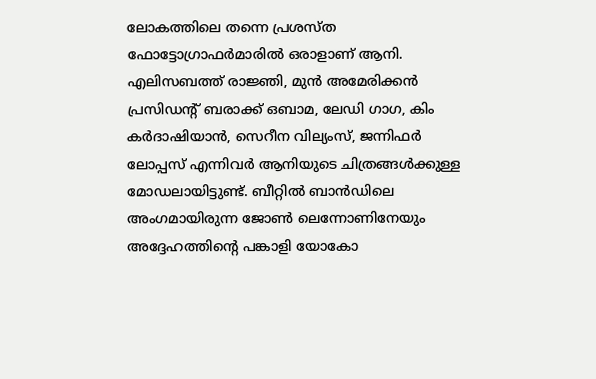ലോകത്തിലെ തന്നെ പ്രശസ്ത ഫോട്ടോഗ്രാഫര്‍മാരില്‍ ഒരാളാണ് ആനി. എലിസബത്ത് രാജ്ഞി, മുന്‍ അമേരിക്കന്‍ പ്രസിഡന്റ് ബരാക്ക് ഒബാമ, ലേഡി ഗാഗ, കിം കര്‍ദാഷിയാന്‍, സെറീന വില്യംസ്, ജന്നിഫര്‍ ലോപ്പസ് എന്നിവര്‍ ആനിയുടെ ചിത്രങ്ങള്‍ക്കുള്ള മോഡലായിട്ടുണ്ട്. ബീറ്റില്‍ ബാന്‍ഡിലെ അംഗമായിരുന്ന ജോണ്‍ ലെന്നോണിനേയും അദ്ദേഹത്തിന്റെ പങ്കാളി യോകോ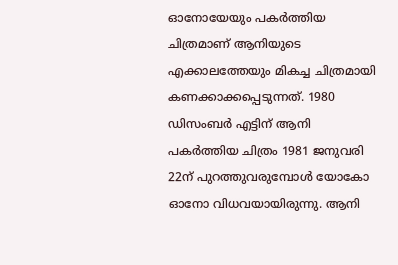ഓനോയേയും പകര്‍ത്തിയ ചിത്രമാണ് ആനിയുടെ എക്കാലത്തേയും മികച്ച ചിത്രമായി കണക്കാക്കപ്പെടുന്നത്. 1980 ഡിസംബര്‍ എട്ടിന് ആനി പകര്‍ത്തിയ ചിത്രം 1981 ജനുവരി 22ന് പുറത്തുവരുമ്പോള്‍ യോകോ ഓനോ വിധവയായിരുന്നു. ആനി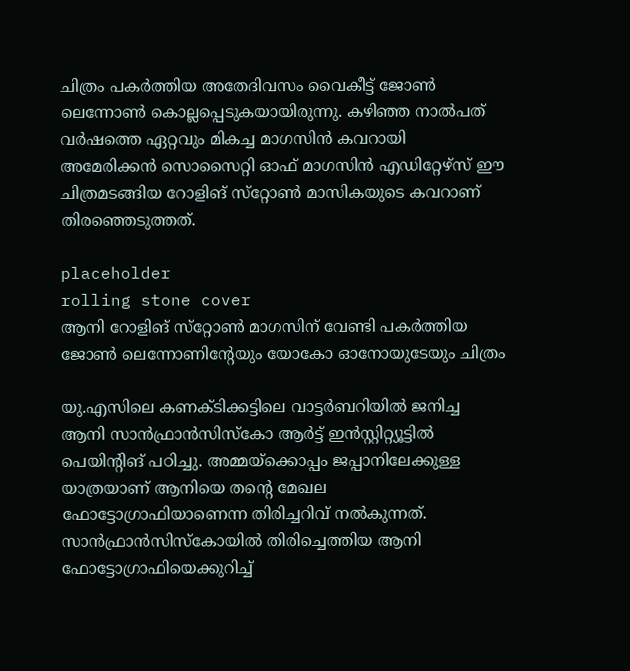ചിത്രം പകര്‍ത്തിയ അതേദിവസം വൈകീട്ട് ജോണ്‍ ലെന്നോണ്‍ കൊല്ലപ്പെടുകയായിരുന്നു. കഴിഞ്ഞ നാല്‍പത് വര്‍ഷത്തെ ഏറ്റവും മികച്ച മാഗസിന്‍ കവറായി അമേരിക്കന്‍ സൊസൈറ്റി ഓഫ് മാഗസിന്‍ എഡിറ്റേഴ്‌സ് ഈ ചിത്രമടങ്ങിയ റോളിങ് സ്‌റ്റോണ്‍ മാസികയുടെ കവറാണ് തിരഞ്ഞെടുത്തത്.

placeholder
rolling stone cover
ആനി റോളിങ് സ്‌റ്റോണ്‍ മാഗസിന് വേണ്ടി പകര്‍ത്തിയ ജോണ്‍ ലെന്നോണിന്റേയും യോകോ ഓനോയുടേയും ചിത്രം

യു.എസിലെ കണക്ടിക്കട്ടിലെ വാട്ടര്‍ബറിയില്‍ ജനിച്ച ആനി സാന്‍ഫ്രാന്‍സിസ്‌കോ ആര്‍ട്ട് ഇന്‍സ്റ്റിറ്റ്യൂട്ടില്‍ പെയിന്റിങ് പഠിച്ചു. അമ്മയ്‌ക്കൊപ്പം ജപ്പാനിലേക്കുള്ള യാത്രയാണ് ആനിയെ തന്റെ മേഖല ഫോട്ടോഗ്രാഫിയാണെന്ന തിരിച്ചറിവ് നല്‍കുന്നത്. സാന്‍ഫ്രാന്‍സിസ്‌കോയില്‍ തിരിച്ചെത്തിയ ആനി ഫോട്ടോഗ്രാഫിയെക്കുറിച്ച്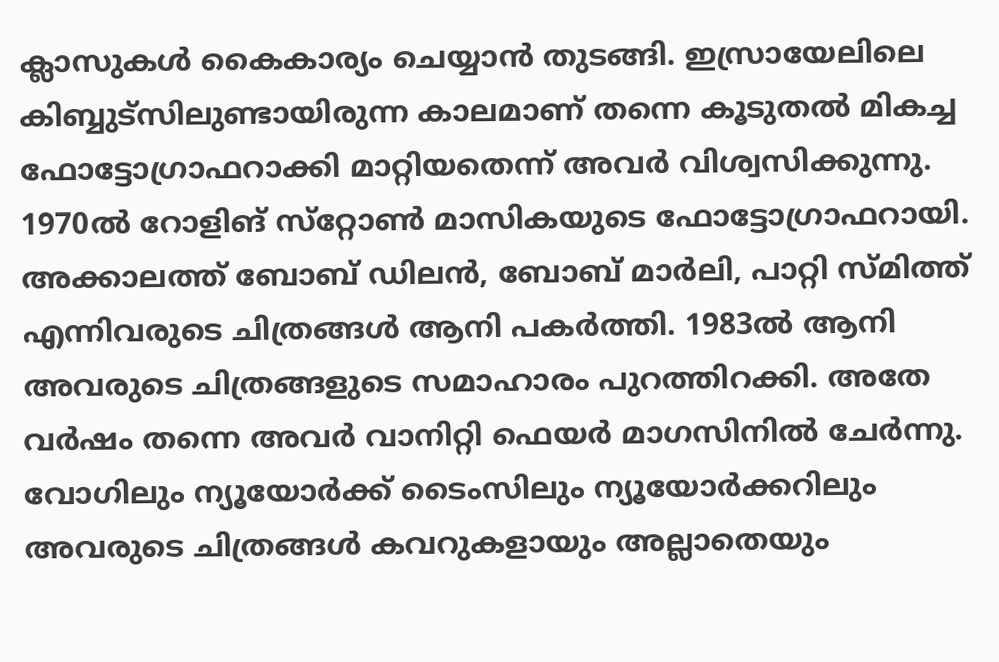ക്ലാസുകള്‍ കൈകാര്യം ചെയ്യാന്‍ തുടങ്ങി. ഇസ്രായേലിലെ കിബ്ബുട്‌സിലുണ്ടായിരുന്ന കാലമാണ് തന്നെ കൂടുതല്‍ മികച്ച ഫോട്ടോഗ്രാഫറാക്കി മാറ്റിയതെന്ന് അവര്‍ വിശ്വസിക്കുന്നു. 1970ല്‍ റോളിങ് സ്‌റ്റോണ്‍ മാസികയുടെ ഫോട്ടോഗ്രാഫറായി. അക്കാലത്ത് ബോബ് ഡിലന്‍, ബോബ് മാര്‍ലി, പാറ്റി സ്മിത്ത് എന്നിവരുടെ ചിത്രങ്ങള്‍ ആനി പകര്‍ത്തി. 1983ല്‍ ആനി അവരുടെ ചിത്രങ്ങളുടെ സമാഹാരം പുറത്തിറക്കി. അതേ വര്‍ഷം തന്നെ അവര്‍ വാനിറ്റി ഫെയര്‍ മാഗസിനില്‍ ചേര്‍ന്നു. വോഗിലും ന്യൂയോര്‍ക്ക് ടൈംസിലും ന്യൂയോര്‍ക്കറിലും അവരുടെ ചിത്രങ്ങള്‍ കവറുകളായും അല്ലാതെയും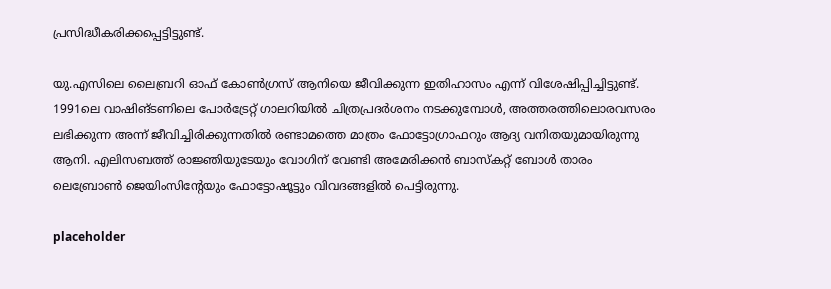പ്രസിദ്ധീകരിക്കപ്പെട്ടിട്ടുണ്ട്.

യു.എസിലെ ലൈബ്രറി ഓഫ് കോണ്‍ഗ്രസ് ആനിയെ ജീവിക്കുന്ന ഇതിഹാസം എന്ന് വിശേഷിപ്പിച്ചിട്ടുണ്ട്. 1991ലെ വാഷിങ്ടണിലെ പോര്‍ട്രേറ്റ് ഗാലറിയില്‍ ചിത്രപ്രദര്‍ശനം നടക്കുമ്പോള്‍, അത്തരത്തിലൊരവസരം ലഭിക്കുന്ന അന്ന് ജീവിച്ചിരിക്കുന്നതില്‍ രണ്ടാമത്തെ മാത്രം ഫോട്ടോഗ്രാഫറും ആദ്യ വനിതയുമായിരുന്നു ആനി. എലിസബത്ത് രാജ്ഞിയുടേയും വോഗിന് വേണ്ടി അമേരിക്കന്‍ ബാസ്‌കറ്റ് ബോള്‍ താരം ലെബ്രോണ്‍ ജെയിംസിന്റേയും ഫോട്ടോഷൂട്ടും വിവദങ്ങളില്‍ പെട്ടിരുന്നു.

placeholder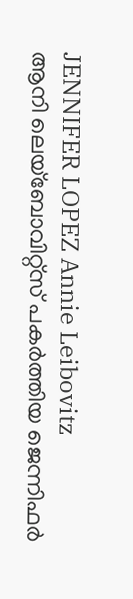JENNIFER LOPEZ Annie Leibovitz
ആനി ലെയ്‌ബോവിറ്റ്‌സ് പകര്‍ത്തിയ ജെന്നിഫര്‍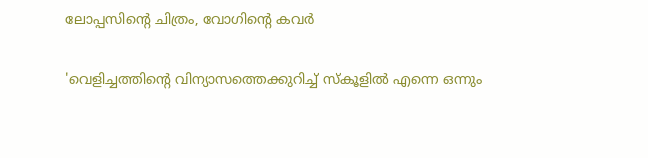ലോപ്പസിന്റെ ചിത്രം, വോഗിന്റെ കവര്‍

'വെളിച്ചത്തിന്റെ വിന്യാസത്തെക്കുറിച്ച് സ്‌കൂളില്‍ എന്നെ ഒന്നും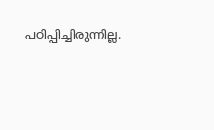പഠിപ്പിച്ചിരുന്നില്ല.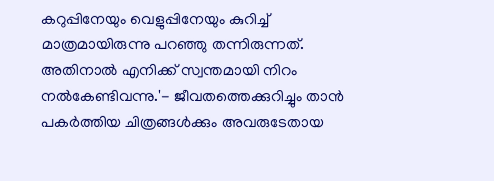കറുപ്പിനേയും വെളുപ്പിനേയും കുറിച്ച് മാത്രമായിരുന്നു പറഞ്ഞു തന്നിരുന്നത്. അതിനാല്‍ എനിക്ക് സ്വന്തമായി നിറം നല്‍കേണ്ടിവന്നു.'- ജീവതത്തെക്കുറിച്ചും താന്‍ പകര്‍ത്തിയ ചിത്രങ്ങള്‍ക്കും അവരുടേതായ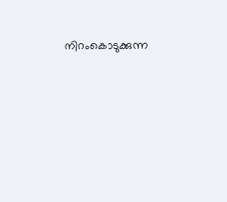നിറംകൊടുക്കുന്ന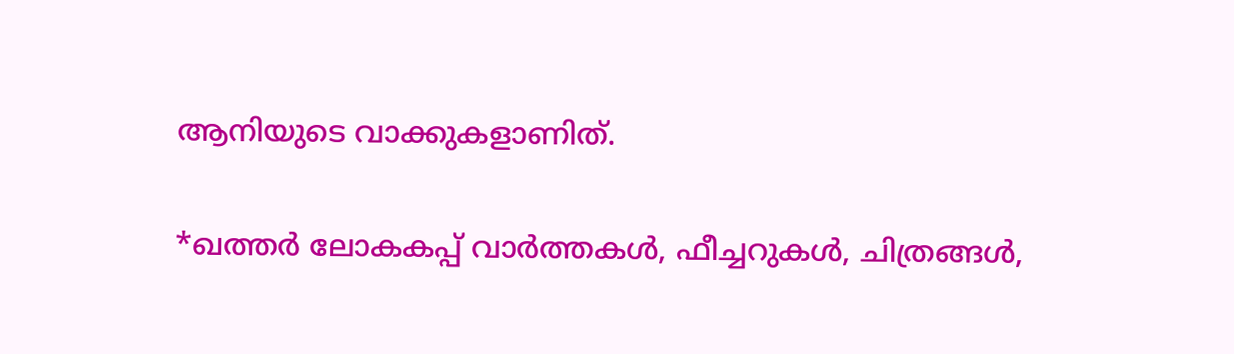ആനിയുടെ വാക്കുകളാണിത്.

*ഖത്തര്‍ ലോകകപ്പ് വാര്‍ത്തകള്‍, ഫീച്ചറുകള്‍, ചിത്രങ്ങള്‍,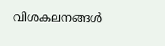വിശകലനങ്ങള്‍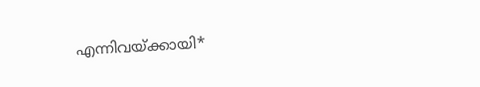എന്നിവയ്ക്കായി*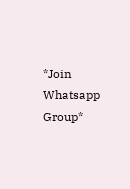*Join Whatsapp Group*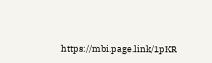https://mbi.page.link/1pKR